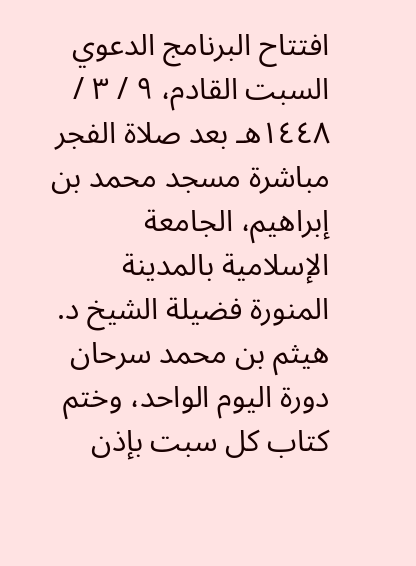افتتاح البرنامج الدعوي السبت القادم، ٩ / ٣ / ١٤٤٨هـ بعد صلاة الفجر مباشرة مسجد محمد بن إبراهيم، الجامعة الإسلامية بالمدينة المنورة فضيلة الشيخ د. هيثم بن محمد سرحان دورة اليوم الواحد، وختم كتاب كل سبت بإذن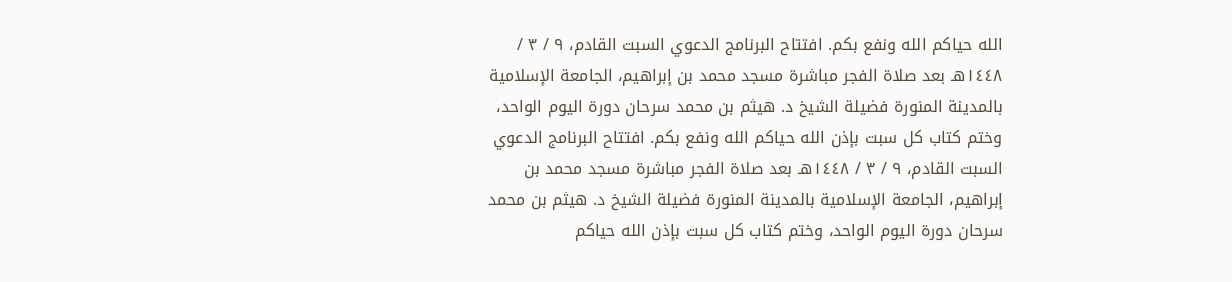الله حياكم الله ونفع بكم. افتتاح البرنامج الدعوي السبت القادم، ٩ / ٣ / ١٤٤٨هـ بعد صلاة الفجر مباشرة مسجد محمد بن إبراهيم، الجامعة الإسلامية بالمدينة المنورة فضيلة الشيخ د. هيثم بن محمد سرحان دورة اليوم الواحد، وختم كتاب كل سبت بإذن الله حياكم الله ونفع بكم. افتتاح البرنامج الدعوي السبت القادم، ٩ / ٣ / ١٤٤٨هـ بعد صلاة الفجر مباشرة مسجد محمد بن إبراهيم، الجامعة الإسلامية بالمدينة المنورة فضيلة الشيخ د. هيثم بن محمد سرحان دورة اليوم الواحد، وختم كتاب كل سبت بإذن الله حياكم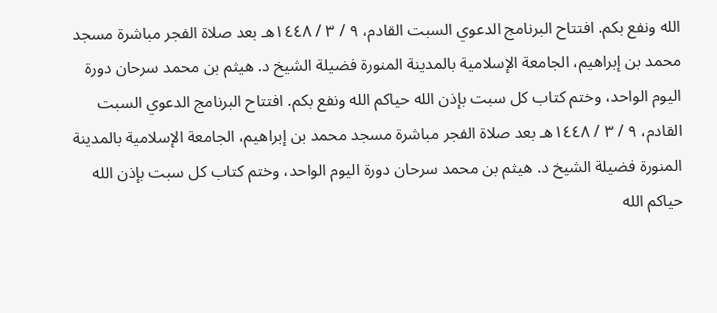الله ونفع بكم. افتتاح البرنامج الدعوي السبت القادم، ٩ / ٣ / ١٤٤٨هـ بعد صلاة الفجر مباشرة مسجد محمد بن إبراهيم، الجامعة الإسلامية بالمدينة المنورة فضيلة الشيخ د. هيثم بن محمد سرحان دورة اليوم الواحد، وختم كتاب كل سبت بإذن الله حياكم الله ونفع بكم. افتتاح البرنامج الدعوي السبت القادم، ٩ / ٣ / ١٤٤٨هـ بعد صلاة الفجر مباشرة مسجد محمد بن إبراهيم، الجامعة الإسلامية بالمدينة المنورة فضيلة الشيخ د. هيثم بن محمد سرحان دورة اليوم الواحد، وختم كتاب كل سبت بإذن الله حياكم الله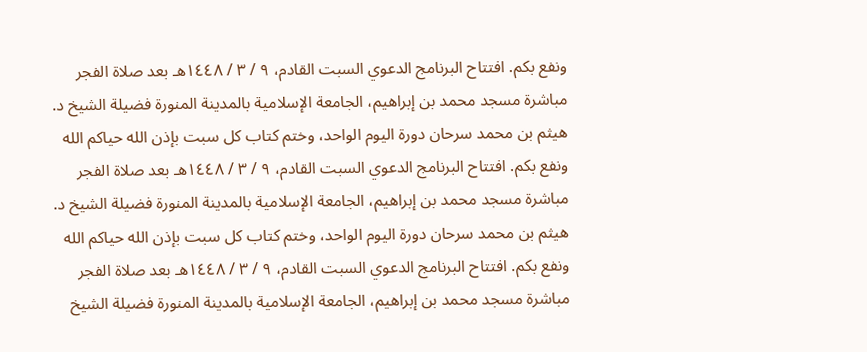ونفع بكم. افتتاح البرنامج الدعوي السبت القادم، ٩ / ٣ / ١٤٤٨هـ بعد صلاة الفجر مباشرة مسجد محمد بن إبراهيم، الجامعة الإسلامية بالمدينة المنورة فضيلة الشيخ د. هيثم بن محمد سرحان دورة اليوم الواحد، وختم كتاب كل سبت بإذن الله حياكم الله ونفع بكم. افتتاح البرنامج الدعوي السبت القادم، ٩ / ٣ / ١٤٤٨هـ بعد صلاة الفجر مباشرة مسجد محمد بن إبراهيم، الجامعة الإسلامية بالمدينة المنورة فضيلة الشيخ د. هيثم بن محمد سرحان دورة اليوم الواحد، وختم كتاب كل سبت بإذن الله حياكم الله ونفع بكم. افتتاح البرنامج الدعوي السبت القادم، ٩ / ٣ / ١٤٤٨هـ بعد صلاة الفجر مباشرة مسجد محمد بن إبراهيم، الجامعة الإسلامية بالمدينة المنورة فضيلة الشيخ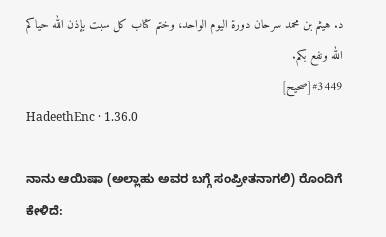د. هيثم بن محمد سرحان دورة اليوم الواحد، وختم كتاب كل سبت بإذن الله حياكم الله ونفع بكم.
#3449[صحيح]
HadeethEnc · 1.36.0

ನಾನು ಆಯಿಷಾ (ಅಲ್ಲಾಹು ಅವರ ಬಗ್ಗೆ ಸಂಪ್ರೀತನಾಗಲಿ) ರೊಂದಿಗೆ ಕೇಳಿದೆ: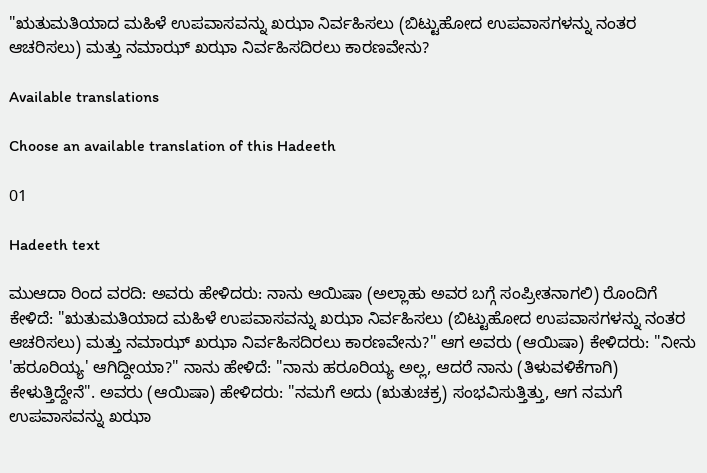"ಋತುಮತಿಯಾದ ಮಹಿಳೆ ಉಪವಾಸವನ್ನು ಖಝಾ ನಿರ್ವಹಿಸಲು (ಬಿಟ್ಟುಹೋದ ಉಪವಾಸಗಳನ್ನು ನಂತರ ಆಚರಿಸಲು) ಮತ್ತು ನಮಾಝ್ ಖಝಾ ನಿರ್ವಹಿಸದಿರಲು ಕಾರಣವೇನು?

Available translations

Choose an available translation of this Hadeeth

01

Hadeeth text

ಮುಆದಾ ರಿಂದ ವರದಿ: ಅವರು ಹೇಳಿದರು: ನಾನು ಆಯಿಷಾ (ಅಲ್ಲಾಹು ಅವರ ಬಗ್ಗೆ ಸಂಪ್ರೀತನಾಗಲಿ) ರೊಂದಿಗೆ ಕೇಳಿದೆ: "ಋತುಮತಿಯಾದ ಮಹಿಳೆ ಉಪವಾಸವನ್ನು ಖಝಾ ನಿರ್ವಹಿಸಲು (ಬಿಟ್ಟುಹೋದ ಉಪವಾಸಗಳನ್ನು ನಂತರ ಆಚರಿಸಲು) ಮತ್ತು ನಮಾಝ್ ಖಝಾ ನಿರ್ವಹಿಸದಿರಲು ಕಾರಣವೇನು?" ಆಗ ಅವರು (ಆಯಿಷಾ) ಕೇಳಿದರು: "ನೀನು 'ಹರೂರಿಯ್ಯ' ಆಗಿದ್ದೀಯಾ?" ನಾನು ಹೇಳಿದೆ: "ನಾನು ಹರೂರಿಯ್ಯ ಅಲ್ಲ, ಆದರೆ ನಾನು (ತಿಳುವಳಿಕೆಗಾಗಿ) ಕೇಳುತ್ತಿದ್ದೇನೆ". ಅವರು (ಆಯಿಷಾ) ಹೇಳಿದರು: "ನಮಗೆ ಅದು (ಋತುಚಕ್ರ) ಸಂಭವಿಸುತ್ತಿತ್ತು, ಆಗ ನಮಗೆ ಉಪವಾಸವನ್ನು ಖಝಾ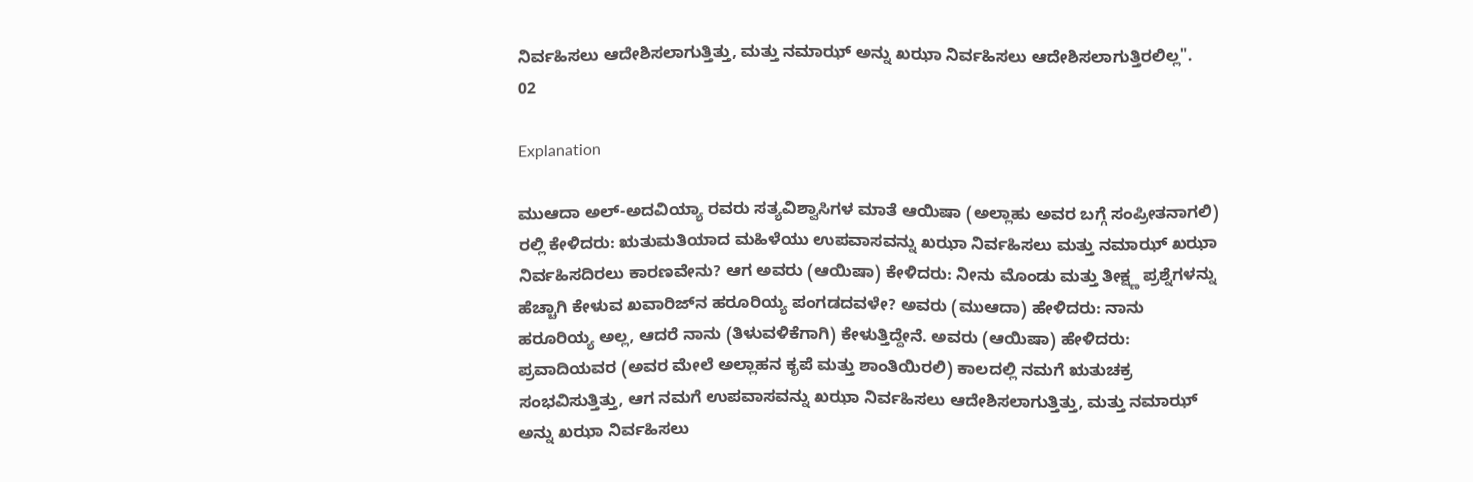ನಿರ್ವಹಿಸಲು ಆದೇಶಿಸಲಾಗುತ್ತಿತ್ತು, ಮತ್ತು ನಮಾಝ್ ಅನ್ನು ಖಝಾ ನಿರ್ವಹಿಸಲು ಆದೇಶಿಸಲಾಗುತ್ತಿರಲಿಲ್ಲ".
02

Explanation

ಮುಆದಾ ಅಲ್-ಅದವಿಯ್ಯಾ ರವರು ಸತ್ಯವಿಶ್ವಾಸಿಗಳ ಮಾತೆ ಆಯಿಷಾ (ಅಲ್ಲಾಹು ಅವರ ಬಗ್ಗೆ ಸಂಪ್ರೀತನಾಗಲಿ) ರಲ್ಲಿ ಕೇಳಿದರು: ಋತುಮತಿಯಾದ ಮಹಿಳೆಯು ಉಪವಾಸವನ್ನು ಖಝಾ ನಿರ್ವಹಿಸಲು ಮತ್ತು ನಮಾಝ್ ಖಝಾ ನಿರ್ವಹಿಸದಿರಲು ಕಾರಣವೇನು? ಆಗ ಅವರು (ಆಯಿಷಾ) ಕೇಳಿದರು: ನೀನು ಮೊಂಡು ಮತ್ತು ತೀಕ್ಷ್ಣ ಪ್ರಶ್ನೆಗಳನ್ನು ಹೆಚ್ಚಾಗಿ ಕೇಳುವ ಖವಾರಿಜ್‌ನ ಹರೂರಿಯ್ಯ ಪಂಗಡದವಳೇ? ಅವರು (ಮುಆದಾ) ಹೇಳಿದರು: ನಾನು ಹರೂರಿಯ್ಯ ಅಲ್ಲ, ಆದರೆ ನಾನು (ತಿಳುವಳಿಕೆಗಾಗಿ) ಕೇಳುತ್ತಿದ್ದೇನೆ. ಅವರು (ಆಯಿಷಾ) ಹೇಳಿದರು: ಪ್ರವಾದಿಯವರ (ಅವರ ಮೇಲೆ ಅಲ್ಲಾಹನ ಕೃಪೆ ಮತ್ತು ಶಾಂತಿಯಿರಲಿ) ಕಾಲದಲ್ಲಿ ನಮಗೆ ಋತುಚಕ್ರ ಸಂಭವಿಸುತ್ತಿತ್ತು, ಆಗ ನಮಗೆ ಉಪವಾಸವನ್ನು ಖಝಾ ನಿರ್ವಹಿಸಲು ಆದೇಶಿಸಲಾಗುತ್ತಿತ್ತು, ಮತ್ತು ನಮಾಝ್ ಅನ್ನು ಖಝಾ ನಿರ್ವಹಿಸಲು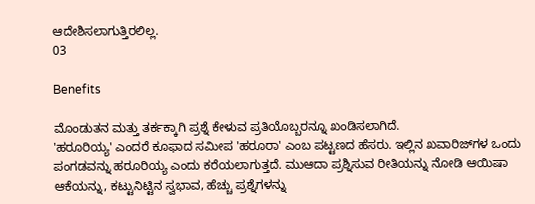ಆದೇಶಿಸಲಾಗುತ್ತಿರಲಿಲ್ಲ.
03

Benefits

ಮೊಂಡುತನ ಮತ್ತು ತರ್ಕಕ್ಕಾಗಿ ಪ್ರಶ್ನೆ ಕೇಳುವ ಪ್ರತಿಯೊಬ್ಬರನ್ನೂ ಖಂಡಿಸಲಾಗಿದೆ.
'ಹರೂರಿಯ್ಯ' ಎಂದರೆ ಕೂಫಾದ ಸಮೀಪ 'ಹರೂರಾ' ಎಂಬ ಪಟ್ಟಣದ ಹೆಸರು. ಇಲ್ಲಿನ ಖವಾರಿಜ್‌ಗಳ ಒಂದು ಪಂಗಡವನ್ನು ಹರೂರಿಯ್ಯ ಎಂದು ಕರೆಯಲಾಗುತ್ತದೆ. ಮುಆದಾ ಪ್ರಶ್ನಿಸುವ ರೀತಿಯನ್ನು ನೋಡಿ ಆಯಿಷಾ ಆಕೆಯನ್ನು, ಕಟ್ಟುನಿಟ್ಟಿನ ಸ್ವಭಾವ, ಹೆಚ್ಚು ಪ್ರಶ್ನೆಗಳನ್ನು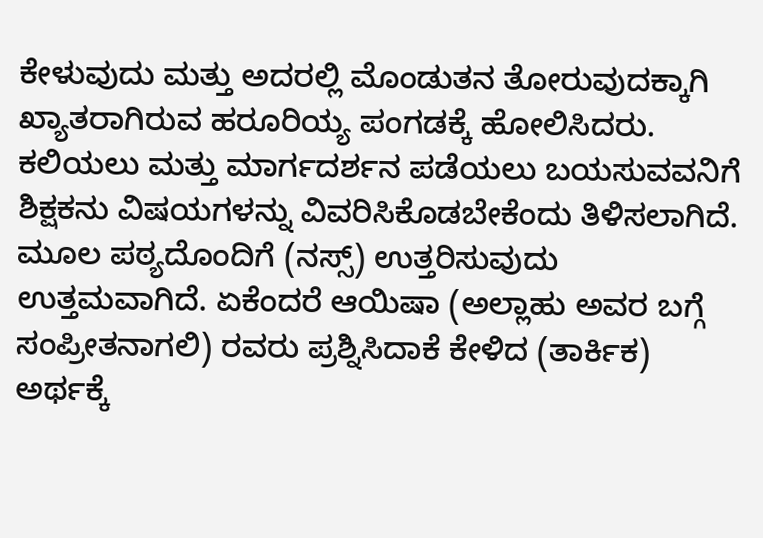ಕೇಳುವುದು ಮತ್ತು ಅದರಲ್ಲಿ ಮೊಂಡುತನ ತೋರುವುದಕ್ಕಾಗಿ ಖ್ಯಾತರಾಗಿರುವ ಹರೂರಿಯ್ಯ ಪಂಗಡಕ್ಕೆ ಹೋಲಿಸಿದರು.
ಕಲಿಯಲು ಮತ್ತು ಮಾರ್ಗದರ್ಶನ ಪಡೆಯಲು ಬಯಸುವವನಿಗೆ ಶಿಕ್ಷಕನು ವಿಷಯಗಳನ್ನು ವಿವರಿಸಿಕೊಡಬೇಕೆಂದು ತಿಳಿಸಲಾಗಿದೆ.
ಮೂಲ ಪಠ್ಯದೊಂದಿಗೆ (ನಸ್ಸ್) ಉತ್ತರಿಸುವುದು ಉತ್ತಮವಾಗಿದೆ. ಏಕೆಂದರೆ ಆಯಿಷಾ (ಅಲ್ಲಾಹು ಅವರ ಬಗ್ಗೆ ಸಂಪ್ರೀತನಾಗಲಿ) ರವರು ಪ್ರಶ್ನಿಸಿದಾಕೆ ಕೇಳಿದ (ತಾರ್ಕಿಕ) ಅರ್ಥಕ್ಕೆ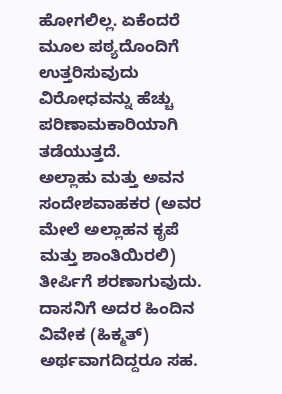ಹೋಗಲಿಲ್ಲ. ಏಕೆಂದರೆ ಮೂಲ ಪಠ್ಯದೊಂದಿಗೆ ಉತ್ತರಿಸುವುದು ವಿರೋಧವನ್ನು ಹೆಚ್ಚು ಪರಿಣಾಮಕಾರಿಯಾಗಿ ತಡೆಯುತ್ತದೆ.
ಅಲ್ಲಾಹು ಮತ್ತು ಅವನ ಸಂದೇಶವಾಹಕರ (ಅವರ ಮೇಲೆ ಅಲ್ಲಾಹನ ಕೃಪೆ ಮತ್ತು ಶಾಂತಿಯಿರಲಿ) ತೀರ್ಪಿಗೆ ಶರಣಾಗುವುದು. ದಾಸನಿಗೆ ಅದರ ಹಿಂದಿನ ವಿವೇಕ (ಹಿಕ್ಮತ್) ಅರ್ಥವಾಗದಿದ್ದರೂ ಸಹ.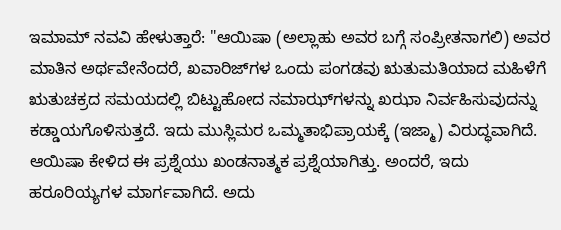ಇಮಾಮ್ ನವವಿ ಹೇಳುತ್ತಾರೆ: "ಆಯಿಷಾ (ಅಲ್ಲಾಹು ಅವರ ಬಗ್ಗೆ ಸಂಪ್ರೀತನಾಗಲಿ) ಅವರ ಮಾತಿನ ಅರ್ಥವೇನೆಂದರೆ, ಖವಾರಿಜ್‌ಗಳ ಒಂದು ಪಂಗಡವು ಋತುಮತಿಯಾದ ಮಹಿಳೆಗೆ ಋತುಚಕ್ರದ ಸಮಯದಲ್ಲಿ ಬಿಟ್ಟುಹೋದ ನಮಾಝ್‌ಗಳನ್ನು ಖಝಾ ನಿರ್ವಹಿಸುವುದನ್ನು ಕಡ್ಡಾಯಗೊಳಿಸುತ್ತದೆ. ಇದು ಮುಸ್ಲಿಮರ ಒಮ್ಮತಾಭಿಪ್ರಾಯಕ್ಕೆ (ಇಜ್ಮಾ) ವಿರುದ್ಧವಾಗಿದೆ. ಆಯಿಷಾ ಕೇಳಿದ ಈ ಪ್ರಶ್ನೆಯು ಖಂಡನಾತ್ಮಕ ಪ್ರಶ್ನೆಯಾಗಿತ್ತು. ಅಂದರೆ, ಇದು ಹರೂರಿಯ್ಯಗಳ ಮಾರ್ಗವಾಗಿದೆ. ಅದು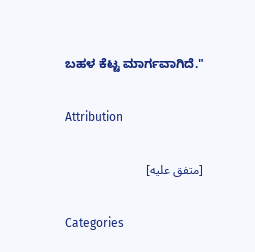ಬಹಳ ಕೆಟ್ಟ ಮಾರ್ಗವಾಗಿದೆ."

Attribution

[متفق عليه]

Categories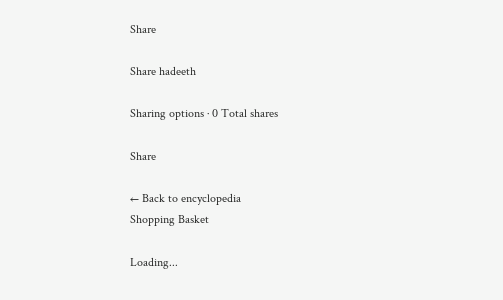Share

Share hadeeth

Sharing options · 0 Total shares

Share

← Back to encyclopedia
Shopping Basket

Loading...